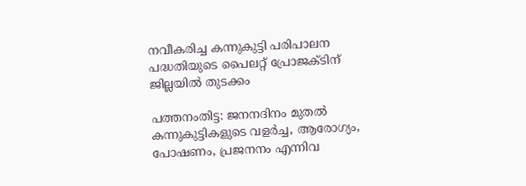നവീകരിച്ച കന്നുകുട്ടി പരിപാലന പദ്ധതിയുടെ പൈലറ്റ് പ്രോജക്ടിന് ജില്ലയില്‍ തുടക്കം

പത്തനംതിട്ട: ജനനദിനം മുതല്‍ കന്നുകുട്ടികളുടെ വളര്‍ച്ച, ആരോഗ്യം, പോഷണം, പ്രജനനം എന്നിവ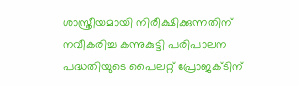ശാസ്ത്രീയമായി നിരീക്ഷിക്കുന്നതിന് നവീകരിച്ച കന്നുകുട്ടി പരിപാലന പദ്ധതിയുടെ പൈലറ്റ് പ്രോജക്ടിന്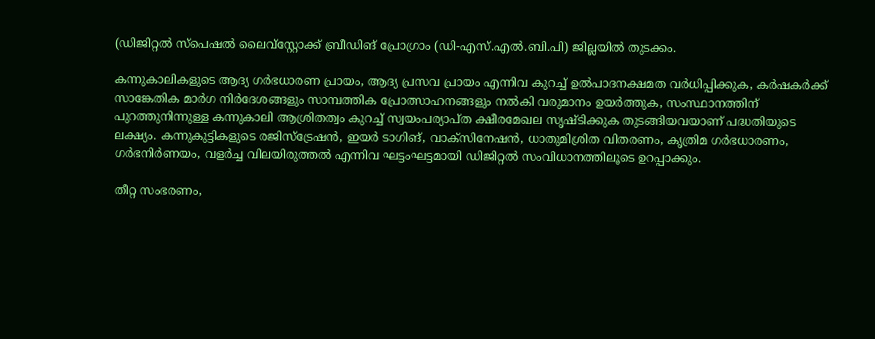(ഡിജിറ്റല്‍ സ്പെഷല്‍ ലൈവ്സ്റ്റോക്ക് ബ്രീഡിങ് പ്രോഗ്രാം (ഡി-എസ്.എല്‍.ബി.പി) ജില്ലയില്‍ തുടക്കം.

കന്നുകാലികളുടെ ആദ്യ ഗര്‍ഭധാരണ പ്രായം, ആദ്യ പ്രസവ പ്രായം എന്നിവ കുറച്ച് ഉല്‍പാദനക്ഷമത വര്‍ധിപ്പിക്കുക, കര്‍ഷകര്‍ക്ക് സാങ്കേതിക മാര്‍ഗ നിര്‍ദേശങ്ങളും സാമ്പത്തിക പ്രോത്സാഹനങ്ങളും നല്‍കി വരുമാനം ഉയര്‍ത്തുക, സംസ്ഥാനത്തിന് പുറത്തുനിന്നുള്ള കന്നുകാലി ആശ്രിതത്വം കുറച്ച് സ്വയംപര്യാപ്ത ക്ഷീരമേഖല സൃഷ്ടിക്കുക തുടങ്ങിയവയാണ് പദ്ധതിയുടെ ലക്ഷ്യം. കന്നുകുട്ടികളുടെ രജിസ്ട്രേഷന്‍, ഇയര്‍ ടാഗിങ്, വാക്സിനേഷന്‍, ധാതുമിശ്രിത വിതരണം, കൃത്രിമ ഗര്‍ഭധാരണം, ഗര്‍ഭനിര്‍ണയം, വളര്‍ച്ച വിലയിരുത്തല്‍ എന്നിവ ഘട്ടംഘട്ടമായി ഡിജിറ്റല്‍ സംവിധാനത്തിലൂടെ ഉറപ്പാക്കും.

തീറ്റ സംഭരണം,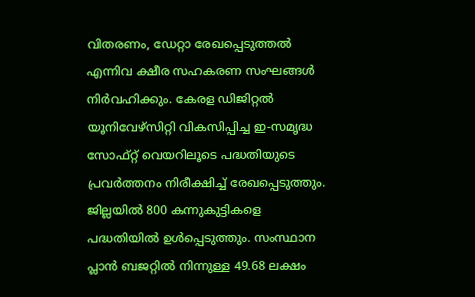വിതരണം, ഡേറ്റാ രേഖപ്പെടുത്തല്‍ എന്നിവ ക്ഷീര സഹകരണ സംഘങ്ങള്‍ നിര്‍വഹിക്കും. കേരള ഡിജിറ്റല്‍ യൂനിവേഴ്‌സിറ്റി വികസിപ്പിച്ച ഇ-സമൃദ്ധ സോഫ്‌റ്റ് വെയറിലൂടെ പദ്ധതിയുടെ പ്രവര്‍ത്തനം നിരീക്ഷിച്ച് രേഖപ്പെടുത്തും. ജില്ലയില്‍ 800 കന്നുകുട്ടികളെ പദ്ധതിയില്‍ ഉള്‍പ്പെടുത്തും. സംസ്ഥാന പ്ലാന്‍ ബജറ്റില്‍ നിന്നുള്ള 49.68 ലക്ഷം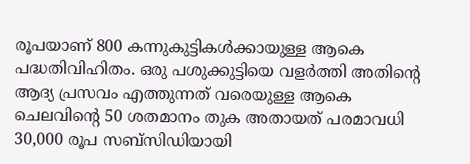രൂപയാണ് 800 കന്നുകുട്ടികള്‍ക്കായുള്ള ആകെ പദ്ധതിവിഹിതം. ഒരു പശുക്കുട്ടിയെ വളര്‍ത്തി അതിന്റെ ആദ്യ പ്രസവം എത്തുന്നത് വരെയുള്ള ആകെ ചെലവിന്റെ 50 ശതമാനം തുക അതായത് പരമാവധി 30,000 രൂപ സബ്സിഡിയായി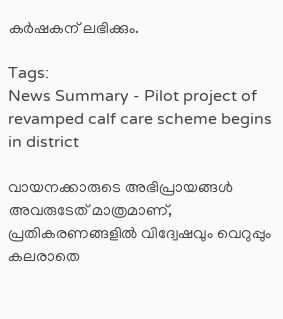കര്‍ഷകന് ലഭിക്കും.

Tags:
News Summary - Pilot project of revamped calf care scheme begins in district

വായനക്കാരുടെ അഭിപ്രായങ്ങള്‍ അവരുടേത് മാത്രമാണ്, പ്രതികരണങ്ങളിൽ വിദ്വേഷവും വെറുപ്പും കലരാതെ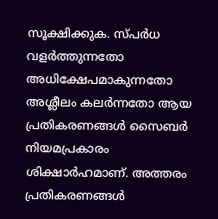സൂക്ഷിക്കുക. സ്പർധ വളർത്തുന്നതോ അധിക്ഷേപമാകുന്നതോ അശ്ലീലം കലർന്നതോ ആയ പ്രതികരണങ്ങൾ സൈബർ നിയമപ്രകാരം ശിക്ഷാർഹമാണ്. അത്തരം പ്രതികരണങ്ങൾ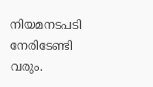നിയമനടപടി നേരിടേണ്ടി വരും.